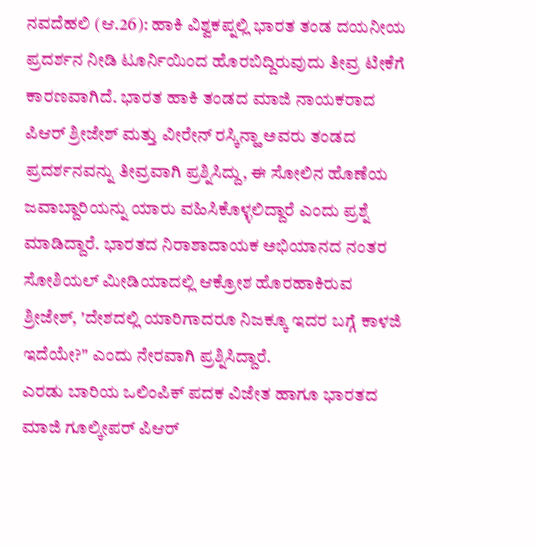ನವದೆಹಲಿ (ಆ.26): ಹಾಕಿ ವಿಶ್ವಕಪ್ನಲ್ಲಿ ಭಾರತ ತಂಡ ದಯನೀಯ ಪ್ರದರ್ಶನ ನೀಡಿ ಟೂರ್ನಿಯಿಂದ ಹೊರಬಿದ್ದಿರುವುದು ತೀವ್ರ ಟೀಕೆಗೆ ಕಾರಣವಾಗಿದೆ. ಭಾರತ ಹಾಕಿ ತಂಡದ ಮಾಜಿ ನಾಯಕರಾದ ಪಿಆರ್ ಶ್ರೀಜೇಶ್ ಮತ್ತು ವೀರೇನ್ ರಸ್ಕಿನ್ಹಾ ಅವರು ತಂಡದ ಪ್ರದರ್ಶನವನ್ನು ತೀವ್ರವಾಗಿ ಪ್ರಶ್ನಿಸಿದ್ದು, ಈ ಸೋಲಿನ ಹೊಣೆಯ ಜವಾಬ್ದಾರಿಯನ್ನು ಯಾರು ವಹಿಸಿಕೊಳ್ಳಲಿದ್ದಾರೆ ಎಂದು ಪ್ರಶ್ನೆ ಮಾಡಿದ್ದಾರೆ. ಭಾರತದ ನಿರಾಶಾದಾಯಕ ಅಭಿಯಾನದ ನಂತರ ಸೋಶಿಯಲ್ ಮೀಡಿಯಾದಲ್ಲಿ ಆಕ್ರೋಶ ಹೊರಹಾಕಿರುವ ಶ್ರೀಜೇಶ್, 'ದೇಶದಲ್ಲಿ ಯಾರಿಗಾದರೂ ನಿಜಕ್ಕೂ ಇದರ ಬಗ್ಗೆ ಕಾಳಜಿ ಇದೆಯೇ?" ಎಂದು ನೇರವಾಗಿ ಪ್ರಶ್ನಿಸಿದ್ದಾರೆ.
ಎರಡು ಬಾರಿಯ ಒಲಿಂಪಿಕ್ ಪದಕ ವಿಜೇತ ಹಾಗೂ ಭಾರತದ ಮಾಜಿ ಗೂಲ್ಕೀಪರ್ ಪಿಆರ್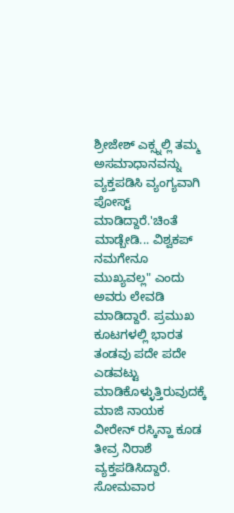ಶ್ರೀಜೇಶ್ ಎಕ್ಸ್ನಲ್ಲಿ ತಮ್ಮ ಅಸಮಾಧಾನವನ್ನು ವ್ಯಕ್ತಪಡಿಸಿ ವ್ಯಂಗ್ಯವಾಗಿ ಪೋಸ್ಟ್ ಮಾಡಿದ್ದಾರೆ.'ಚಿಂತೆ ಮಾಡ್ಬೇಡಿ... ವಿಶ್ವಕಪ್ ನಮಗೇನೂ ಮುಖ್ಯವಲ್ಲ" ಎಂದು ಅವರು ಲೇವಡಿ ಮಾಡಿದ್ದಾರೆ. ಪ್ರಮುಖ ಕೂಟಗಳಲ್ಲಿ ಭಾರತ ತಂಡವು ಪದೇ ಪದೇ ಎಡವಟ್ಟು ಮಾಡಿಕೊಳ್ಳುತ್ತಿರುವುದಕ್ಕೆ ಮಾಜಿ ನಾಯಕ ವೀರೇನ್ ರಸ್ಕಿನ್ಹಾ ಕೂಡ ತೀವ್ರ ನಿರಾಶೆ ವ್ಯಕ್ತಪಡಿಸಿದ್ದಾರೆ.
ಸೋಮವಾರ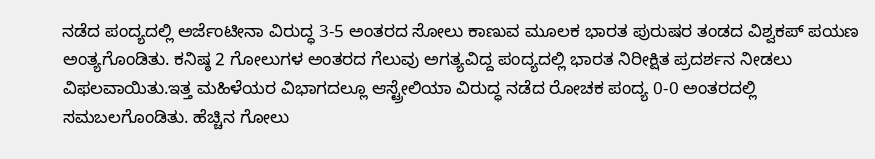ನಡೆದ ಪಂದ್ಯದಲ್ಲಿ ಅರ್ಜೆಂಟೀನಾ ವಿರುದ್ಧ 3-5 ಅಂತರದ ಸೋಲು ಕಾಣುವ ಮೂಲಕ ಭಾರತ ಪುರುಷರ ತಂಡದ ವಿಶ್ವಕಪ್ ಪಯಣ ಅಂತ್ಯಗೊಂಡಿತು. ಕನಿಷ್ಠ 2 ಗೋಲುಗಳ ಅಂತರದ ಗೆಲುವು ಅಗತ್ಯವಿದ್ದ ಪಂದ್ಯದಲ್ಲಿ ಭಾರತ ನಿರೀಕ್ಷಿತ ಪ್ರದರ್ಶನ ನೀಡಲು ವಿಫಲವಾಯಿತು.ಇತ್ತ ಮಹಿಳೆಯರ ವಿಭಾಗದಲ್ಲೂ ಆಸ್ಟ್ರೇಲಿಯಾ ವಿರುದ್ಧ ನಡೆದ ರೋಚಕ ಪಂದ್ಯ 0-0 ಅಂತರದಲ್ಲಿ ಸಮಬಲಗೊಂಡಿತು. ಹೆಚ್ಚಿನ ಗೋಲು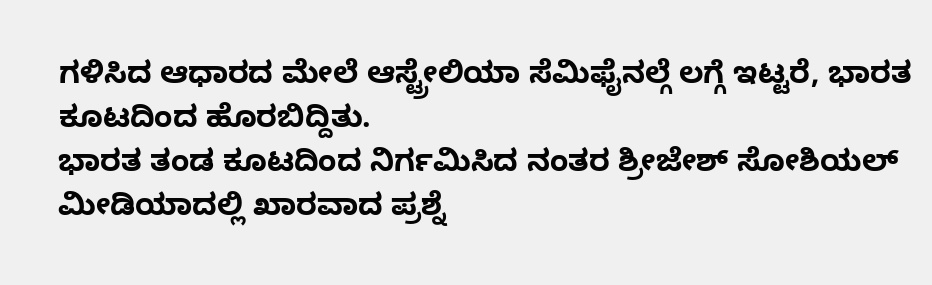ಗಳಿಸಿದ ಆಧಾರದ ಮೇಲೆ ಆಸ್ಟ್ರೇಲಿಯಾ ಸೆಮಿಫೈನಲ್ಗೆ ಲಗ್ಗೆ ಇಟ್ಟರೆ, ಭಾರತ ಕೂಟದಿಂದ ಹೊರಬಿದ್ದಿತು.
ಭಾರತ ತಂಡ ಕೂಟದಿಂದ ನಿರ್ಗಮಿಸಿದ ನಂತರ ಶ್ರೀಜೇಶ್ ಸೋಶಿಯಲ್ ಮೀಡಿಯಾದಲ್ಲಿ ಖಾರವಾದ ಪ್ರಶ್ನೆ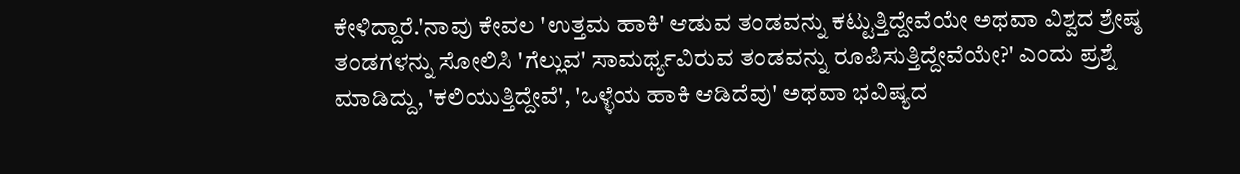ಕೇಳಿದ್ದಾರೆ.'ನಾವು ಕೇವಲ 'ಉತ್ತಮ ಹಾಕಿ' ಆಡುವ ತಂಡವನ್ನು ಕಟ್ಟುತ್ತಿದ್ದೇವೆಯೇ ಅಥವಾ ವಿಶ್ವದ ಶ್ರೇಷ್ಠ ತಂಡಗಳನ್ನು ಸೋಲಿಸಿ 'ಗೆಲ್ಲುವ' ಸಾಮರ್ಥ್ಯವಿರುವ ತಂಡವನ್ನು ರೂಪಿಸುತ್ತಿದ್ದೇವೆಯೇ?' ಎಂದು ಪ್ರಶ್ನೆ ಮಾಡಿದ್ದು, 'ಕಲಿಯುತ್ತಿದ್ದೇವೆ', 'ಒಳ್ಳೆಯ ಹಾಕಿ ಆಡಿದೆವು' ಅಥವಾ ಭವಿಷ್ಯದ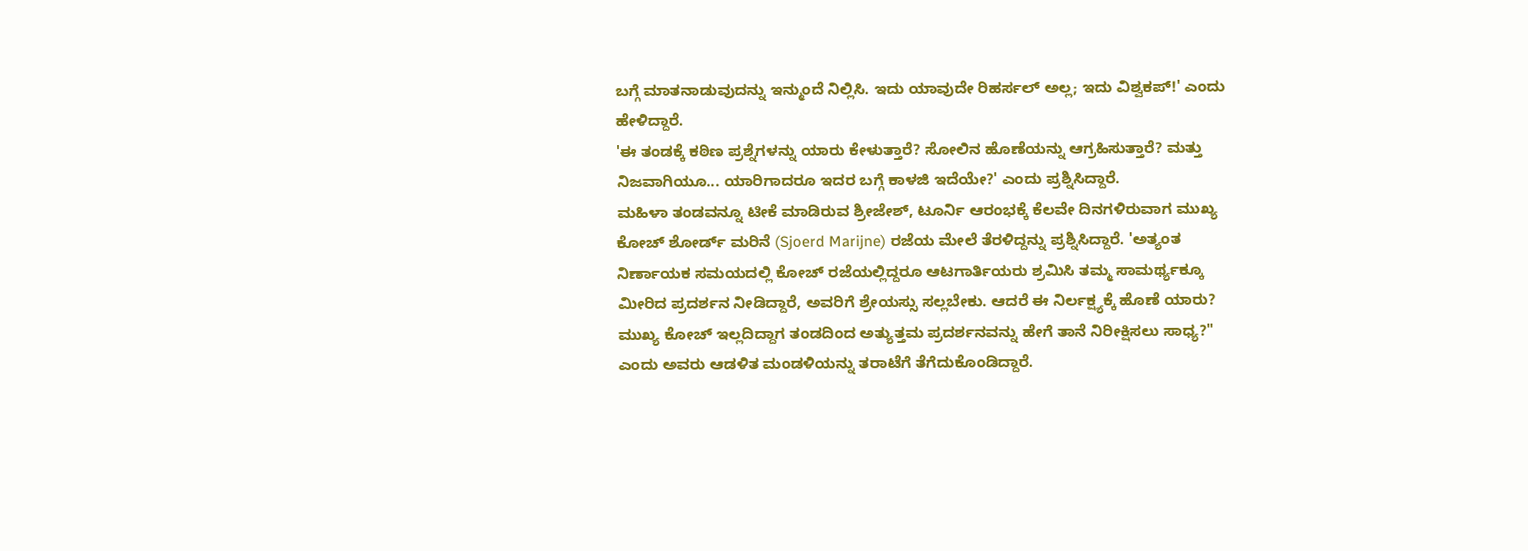ಬಗ್ಗೆ ಮಾತನಾಡುವುದನ್ನು ಇನ್ಮುಂದೆ ನಿಲ್ಲಿಸಿ. ಇದು ಯಾವುದೇ ರಿಹರ್ಸಲ್ ಅಲ್ಲ; ಇದು ವಿಶ್ವಕಪ್!' ಎಂದು ಹೇಳಿದ್ದಾರೆ.
'ಈ ತಂಡಕ್ಕೆ ಕಠಿಣ ಪ್ರಶ್ನೆಗಳನ್ನು ಯಾರು ಕೇಳುತ್ತಾರೆ? ಸೋಲಿನ ಹೊಣೆಯನ್ನು ಆಗ್ರಹಿಸುತ್ತಾರೆ? ಮತ್ತು ನಿಜವಾಗಿಯೂ... ಯಾರಿಗಾದರೂ ಇದರ ಬಗ್ಗೆ ಕಾಳಜಿ ಇದೆಯೇ?' ಎಂದು ಪ್ರಶ್ನಿಸಿದ್ದಾರೆ.
ಮಹಿಳಾ ತಂಡವನ್ನೂ ಟೀಕೆ ಮಾಡಿರುವ ಶ್ರೀಜೇಶ್, ಟೂರ್ನಿ ಆರಂಭಕ್ಕೆ ಕೆಲವೇ ದಿನಗಳಿರುವಾಗ ಮುಖ್ಯ ಕೋಚ್ ಶೋರ್ಡ್ ಮರಿನೆ (Sjoerd Marijne) ರಜೆಯ ಮೇಲೆ ತೆರಳಿದ್ದನ್ನು ಪ್ರಶ್ನಿಸಿದ್ದಾರೆ. 'ಅತ್ಯಂತ ನಿರ್ಣಾಯಕ ಸಮಯದಲ್ಲಿ ಕೋಚ್ ರಜೆಯಲ್ಲಿದ್ದರೂ ಆಟಗಾರ್ತಿಯರು ಶ್ರಮಿಸಿ ತಮ್ಮ ಸಾಮರ್ಥ್ಯಕ್ಕೂ ಮೀರಿದ ಪ್ರದರ್ಶನ ನೀಡಿದ್ದಾರೆ, ಅವರಿಗೆ ಶ್ರೇಯಸ್ಸು ಸಲ್ಲಬೇಕು. ಆದರೆ ಈ ನಿರ್ಲಕ್ಷ್ಯಕ್ಕೆ ಹೊಣೆ ಯಾರು? ಮುಖ್ಯ ಕೋಚ್ ಇಲ್ಲದಿದ್ದಾಗ ತಂಡದಿಂದ ಅತ್ಯುತ್ತಮ ಪ್ರದರ್ಶನವನ್ನು ಹೇಗೆ ತಾನೆ ನಿರೀಕ್ಷಿಸಲು ಸಾಧ್ಯ?" ಎಂದು ಅವರು ಆಡಳಿತ ಮಂಡಳಿಯನ್ನು ತರಾಟೆಗೆ ತೆಗೆದುಕೊಂಡಿದ್ದಾರೆ.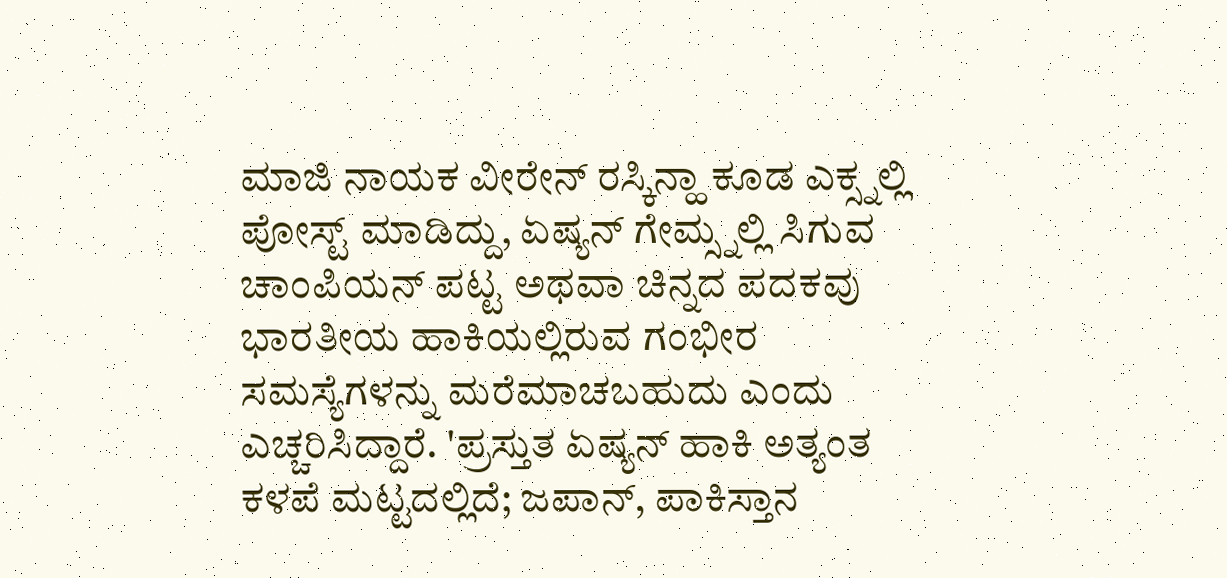ಮಾಜಿ ನಾಯಕ ವೀರೇನ್ ರಸ್ಕಿನ್ಹಾ ಕೂಡ ಎಕ್ಸ್ನಲ್ಲಿ ಪೋಸ್ಟ್ ಮಾಡಿದ್ದು, ಏಷ್ಯನ್ ಗೇಮ್ಸ್ನಲ್ಲಿ ಸಿಗುವ ಚಾಂಪಿಯನ್ ಪಟ್ಟ ಅಥವಾ ಚಿನ್ನದ ಪದಕವು ಭಾರತೀಯ ಹಾಕಿಯಲ್ಲಿರುವ ಗಂಭೀರ ಸಮಸ್ಯೆಗಳನ್ನು ಮರೆಮಾಚಬಹುದು ಎಂದು ಎಚ್ಚರಿಸಿದ್ದಾರೆ. 'ಪ್ರಸ್ತುತ ಏಷ್ಯನ್ ಹಾಕಿ ಅತ್ಯಂತ ಕಳಪೆ ಮಟ್ಟದಲ್ಲಿದೆ; ಜಪಾನ್, ಪಾಕಿಸ್ತಾನ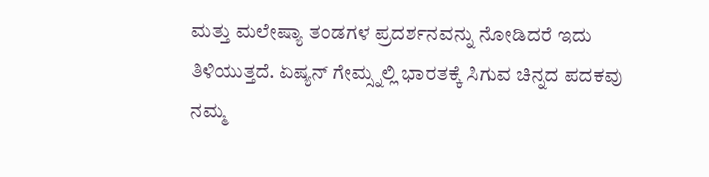ಮತ್ತು ಮಲೇಷ್ಯಾ ತಂಡಗಳ ಪ್ರದರ್ಶನವನ್ನು ನೋಡಿದರೆ ಇದು ತಿಳಿಯುತ್ತದೆ. ಏಷ್ಯನ್ ಗೇಮ್ಸ್ನಲ್ಲಿ ಭಾರತಕ್ಕೆ ಸಿಗುವ ಚಿನ್ನದ ಪದಕವು ನಮ್ಮ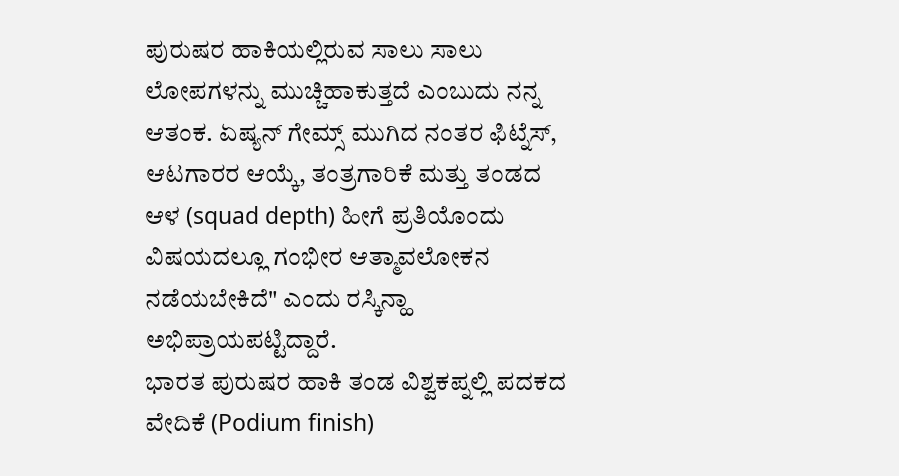ಪುರುಷರ ಹಾಕಿಯಲ್ಲಿರುವ ಸಾಲು ಸಾಲು ಲೋಪಗಳನ್ನು ಮುಚ್ಚಿಹಾಕುತ್ತದೆ ಎಂಬುದು ನನ್ನ ಆತಂಕ. ಏಷ್ಯನ್ ಗೇಮ್ಸ್ ಮುಗಿದ ನಂತರ ಫಿಟ್ನೆಸ್, ಆಟಗಾರರ ಆಯ್ಕೆ, ತಂತ್ರಗಾರಿಕೆ ಮತ್ತು ತಂಡದ ಆಳ (squad depth) ಹೀಗೆ ಪ್ರತಿಯೊಂದು ವಿಷಯದಲ್ಲೂ ಗಂಭೀರ ಆತ್ಮಾವಲೋಕನ ನಡೆಯಬೇಕಿದೆ" ಎಂದು ರಸ್ಕಿನ್ಹಾ ಅಭಿಪ್ರಾಯಪಟ್ಟಿದ್ದಾರೆ.
ಭಾರತ ಪುರುಷರ ಹಾಕಿ ತಂಡ ವಿಶ್ವಕಪ್ನಲ್ಲಿ ಪದಕದ ವೇದಿಕೆ (Podium finish)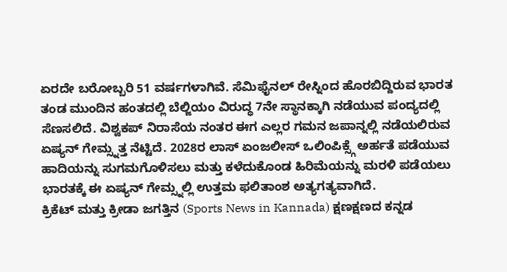ಏರದೇ ಬರೋಬ್ಬರಿ 51 ವರ್ಷಗಳಾಗಿವೆ. ಸೆಮಿಫೈನಲ್ ರೇಸ್ನಿಂದ ಹೊರಬಿದ್ದಿರುವ ಭಾರತ ತಂಡ ಮುಂದಿನ ಹಂತದಲ್ಲಿ ಬೆಲ್ಜಿಯಂ ವಿರುದ್ಧ 7ನೇ ಸ್ಥಾನಕ್ಕಾಗಿ ನಡೆಯುವ ಪಂದ್ಯದಲ್ಲಿ ಸೆಣಸಲಿದೆ. ವಿಶ್ವಕಪ್ ನಿರಾಸೆಯ ನಂತರ ಈಗ ಎಲ್ಲರ ಗಮನ ಜಪಾನ್ನಲ್ಲಿ ನಡೆಯಲಿರುವ ಏಷ್ಯನ್ ಗೇಮ್ಸ್ನತ್ತ ನೆಟ್ಟಿದೆ. 2028ರ ಲಾಸ್ ಏಂಜಲೀಸ್ ಒಲಿಂಪಿಕ್ಸ್ಗೆ ಅರ್ಹತೆ ಪಡೆಯುವ ಹಾದಿಯನ್ನು ಸುಗಮಗೊಳಿಸಲು ಮತ್ತು ಕಳೆದುಕೊಂಡ ಹಿರಿಮೆಯನ್ನು ಮರಳಿ ಪಡೆಯಲು ಭಾರತಕ್ಕೆ ಈ ಏಷ್ಯನ್ ಗೇಮ್ಸ್ನಲ್ಲಿ ಉತ್ತಮ ಫಲಿತಾಂಶ ಅತ್ಯಗತ್ಯವಾಗಿದೆ.
ಕ್ರಿಕೆಟ್ ಮತ್ತು ಕ್ರೀಡಾ ಜಗತ್ತಿನ (Sports News in Kannada) ಕ್ಷಣಕ್ಷಣದ ಕನ್ನಡ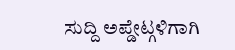ಸುದ್ದಿ ಅಪ್ಡೇಟ್ಗಳಿಗಾಗಿ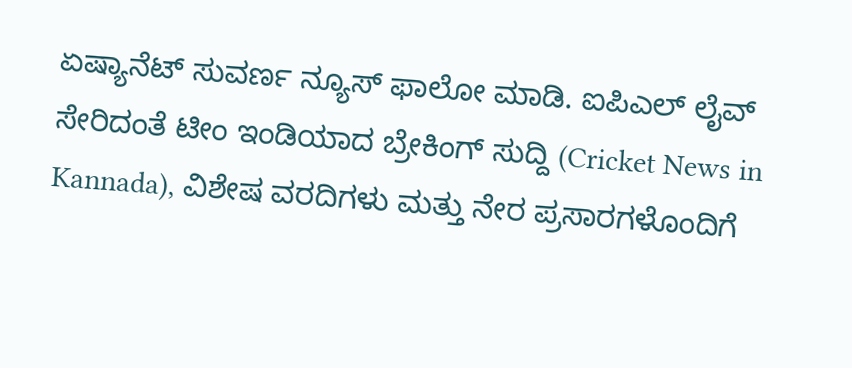ಏಷ್ಯಾನೆಟ್ ಸುವರ್ಣ ನ್ಯೂಸ್ ಫಾಲೋ ಮಾಡಿ. ಐಪಿಎಲ್ ಲೈವ್ ಸೇರಿದಂತೆ ಟೀಂ ಇಂಡಿಯಾದ ಬ್ರೇಕಿಂಗ್ ಸುದ್ದಿ (Cricket News in Kannada), ವಿಶೇಷ ವರದಿಗಳು ಮತ್ತು ನೇರ ಪ್ರಸಾರಗಳೊಂದಿಗೆ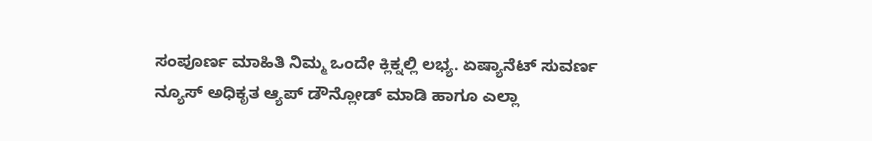ಸಂಪೂರ್ಣ ಮಾಹಿತಿ ನಿಮ್ಮ ಒಂದೇ ಕ್ಲಿಕ್ನಲ್ಲಿ ಲಭ್ಯ. ಏಷ್ಯಾನೆಟ್ ಸುವರ್ಣ ನ್ಯೂಸ್ ಅಧಿಕೃತ ಆ್ಯಪ್ ಡೌನ್ಲೋಡ್ ಮಾಡಿ ಹಾಗೂ ಎಲ್ಲಾ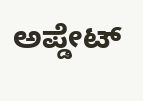ಅಪ್ಡೇಟ್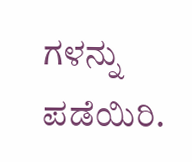ಗಳನ್ನು ಪಡೆಯಿರಿ.